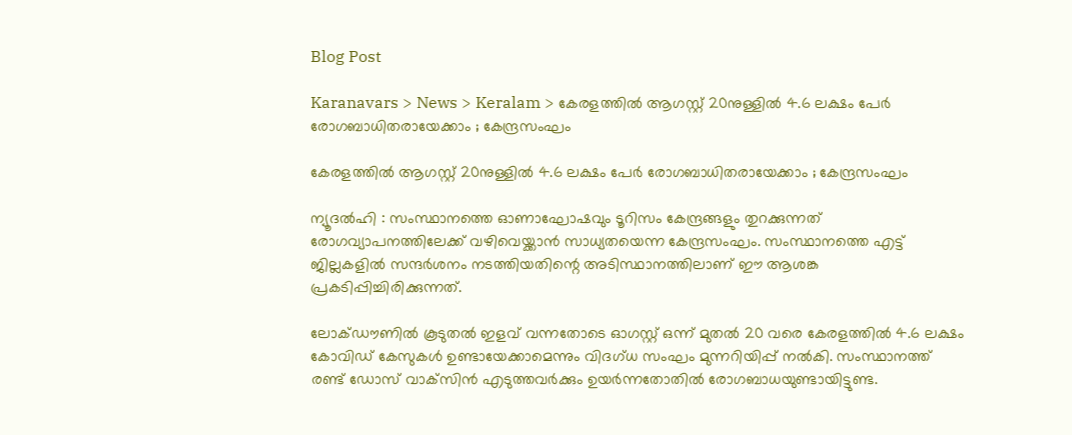Blog Post

Karanavars > News > Keralam > കേരളത്തില്‍ ആഗസ്റ്റ് 20നുള്ളില്‍ 4.6 ലക്ഷം പേര്‍ രോഗബാധിതരായേക്കാം ; കേന്ദ്രസംഘം

കേരളത്തില്‍ ആഗസ്റ്റ് 20നുള്ളില്‍ 4.6 ലക്ഷം പേര്‍ രോഗബാധിതരായേക്കാം ; കേന്ദ്രസംഘം

ന്യൂദല്‍ഹി : സംസ്ഥാനത്തെ ഓണാഘോഷവും ടൂറിസം കേന്ദ്രങ്ങളും തുറക്കുന്നത് രോഗവ്യാപനത്തിലേക്ക് വഴിവെയ്ക്കാന്‍ സാധ്യതയെന്ന കേന്ദ്രസംഘം. സംസ്ഥാനത്തെ എട്ട് ജില്ലകളില്‍ സന്ദര്‍ശനം നടത്തിയതിന്റെ അടിസ്ഥാനത്തിലാണ് ഈ ആശങ്ക പ്രകടിപ്പിച്ചിരിക്കുന്നത്.

ലോക്ഡൗണില്‍ കൂടുതല്‍ ഇളവ് വന്നതോടെ ഓഗസ്റ്റ് ഒന്ന് മുതല്‍ 20 വരെ കേരളത്തില്‍ 4.6 ലക്ഷം കോവിഡ് കേസുകള്‍ ഉണ്ടായേക്കാമെന്നും വിദഗ്ധ സംഘം മുന്നറിയിപ്പ് നല്‍കി. സംസ്ഥാനത്ത് രണ്ട് ഡോസ് വാക്‌സിന്‍ എടുത്തവര്‍ക്കും ഉയര്‍ന്നതോതില്‍ രോഗബാധയുണ്ടായിട്ടുണ്ട.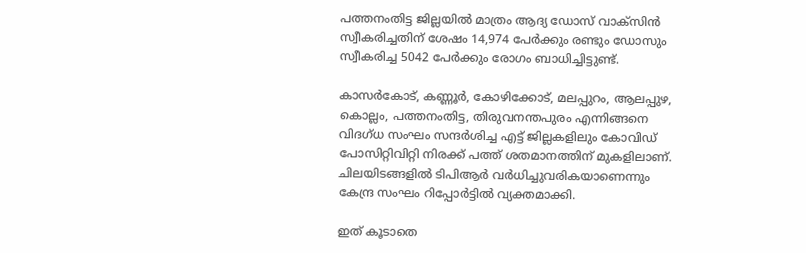പത്തനംതിട്ട ജില്ലയില്‍ മാത്രം ആദ്യ ഡോസ് വാക്സിന്‍ സ്വീകരിച്ചതിന് ശേഷം 14,974 പേര്‍ക്കും രണ്ടും ഡോസും സ്വീകരിച്ച 5042 പേര്‍ക്കും രോഗം ബാധിച്ചിട്ടുണ്ട്.

കാസര്‍കോട്, കണ്ണൂര്‍, കോഴിക്കോട്, മലപ്പുറം, ആലപ്പുഴ, കൊല്ലം, പത്തനംതിട്ട, തിരുവനന്തപുരം എന്നിങ്ങനെ വിദഗ്ധ സംഘം സന്ദര്‍ശിച്ച എട്ട് ജില്ലകളിലും കോവിഡ് പോസിറ്റിവിറ്റി നിരക്ക് പത്ത് ശതമാനത്തിന് മുകളിലാണ്. ചിലയിടങ്ങളില്‍ ടിപിആര്‍ വര്‍ധിച്ചുവരികയാണെന്നും കേന്ദ്ര സംഘം റിപ്പോര്‍ട്ടില്‍ വ്യക്തമാക്കി.

ഇത് കൂടാതെ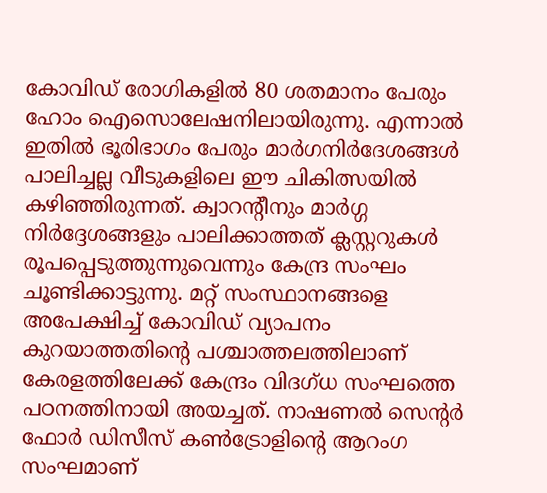കോവിഡ് രോഗികളില്‍ 80 ശതമാനം പേരും ഹോം ഐസൊലേഷനിലായിരുന്നു. എന്നാല്‍ ഇതില്‍ ഭൂരിഭാഗം പേരും മാര്‍ഗനിര്‍ദേശങ്ങള്‍ പാലിച്ചല്ല വീടുകളിലെ ഈ ചികിത്സയില്‍ കഴിഞ്ഞിരുന്നത്. ക്വാറന്റീനും മാര്‍ഗ്ഗ നിര്‍ദ്ദേശങ്ങളും പാലിക്കാത്തത് ക്ലസ്റ്ററുകള്‍ രൂപപ്പെടുത്തുന്നുവെന്നും കേന്ദ്ര സംഘം ചൂണ്ടിക്കാട്ടുന്നു. മറ്റ് സംസ്ഥാനങ്ങളെ അപേക്ഷിച്ച്‌ കോവിഡ് വ്യാപനം കുറയാത്തതിന്റെ പശ്ചാത്തലത്തിലാണ് കേരളത്തിലേക്ക് കേന്ദ്രം വിദഗ്ധ സംഘത്തെ പഠനത്തിനായി അയച്ചത്. നാഷണല്‍ സെന്റര്‍ ഫോര്‍ ഡിസീസ് കണ്‍ട്രോളിന്റെ ആറംഗ സംഘമാണ്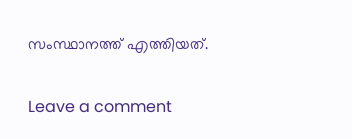സംസ്ഥാനത്ത് എത്തിയത്.

Leave a comment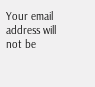Your email address will not be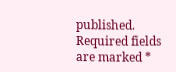published. Required fields are marked *